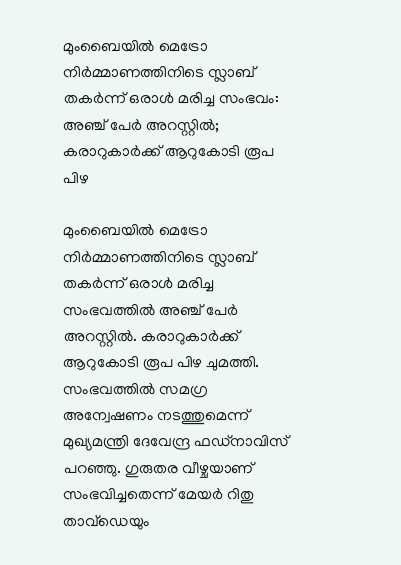മുംബൈയിൽ മെട്രോ നിർമ്മാണത്തിനിടെ സ്ലാബ് തകർന്ന് ഒരാൾ മരിച്ച സംഭവം: അഞ്ച് പേർ അറസ്റ്റിൽ; കരാറുകാർക്ക് ആറുകോടി രൂപ പിഴ

മുംബൈയിൽ മെട്രോ നിർമ്മാണത്തിനിടെ സ്ലാബ് തകർന്ന് ഒരാൾ മരിച്ച സംഭവത്തിൽ അഞ്ച് പേർ അറസ്റ്റിൽ. കരാറുകാർക്ക് ആറുകോടി രൂപ പിഴ ചുമത്തി. സംഭവത്തിൽ സമഗ്ര അന്വേഷണം നടത്തുമെന്ന് മുഖ്യമന്ത്രി ദേവേന്ദ്ര ഫഡ്നാവിസ് പറഞ്ഞു. ഗുരുതര വീഴ്ചയാണ് സംഭവിച്ചതെന്ന് മേയർ റിതു താവ്ഡെയും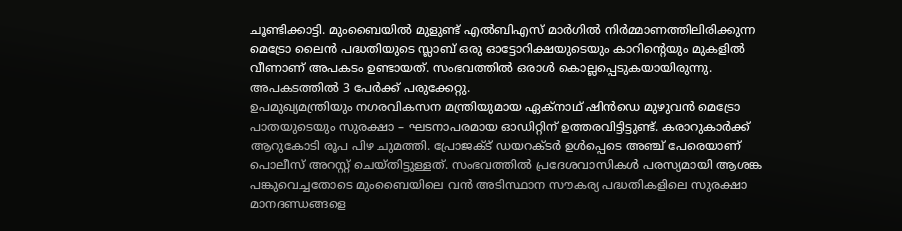ചൂണ്ടിക്കാട്ടി. മുംബൈയിൽ മുളുണ്ട് എൽബിഎസ് മാർഗിൽ നിർമ്മാണത്തിലിരിക്കുന്ന മെട്രോ ലൈൻ പദ്ധതിയുടെ സ്ലാബ് ഒരു ഓട്ടോറിക്ഷയുടെയും കാറിന്റെയും മുകളിൽ വീണാണ് അപകടം ഉണ്ടായത്. സംഭവത്തിൽ ഒരാൾ കൊല്ലപ്പെടുകയായിരുന്നു. അപകടത്തിൽ 3 പേർക്ക് പരുക്കേറ്റു.
ഉപമുഖ്യമന്ത്രിയും നഗരവികസന മന്ത്രിയുമായ ഏക്നാഥ് ഷിൻഡെ മുഴുവൻ മെട്രോ പാതയുടെയും സുരക്ഷാ – ഘടനാപരമായ ഓഡിറ്റിന് ഉത്തരവിട്ടിട്ടുണ്ട്. കരാറുകാർക്ക് ആറുകോടി രൂപ പിഴ ചുമത്തി. പ്രോജക്ട് ഡയറക്ടർ ഉൾപ്പെടെ അഞ്ച് പേരെയാണ് പൊലീസ് അറസ്റ്റ് ചെയ്തിട്ടുള്ളത്. സംഭവത്തിൽ പ്രദേശവാസികൾ പരസ്യമായി ആശങ്ക പങ്കുവെച്ചതോടെ മുംബൈയിലെ വൻ അടിസ്ഥാന സൗകര്യ പദ്ധതികളിലെ സുരക്ഷാ മാനദണ്ഡങ്ങളെ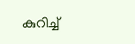കുറിച്ച്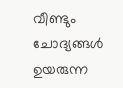വീണ്ടും ചോദ്യങ്ങൾ ഉയരുന്ന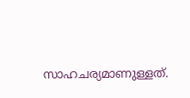സാഹചര്യമാണുള്ളത്.